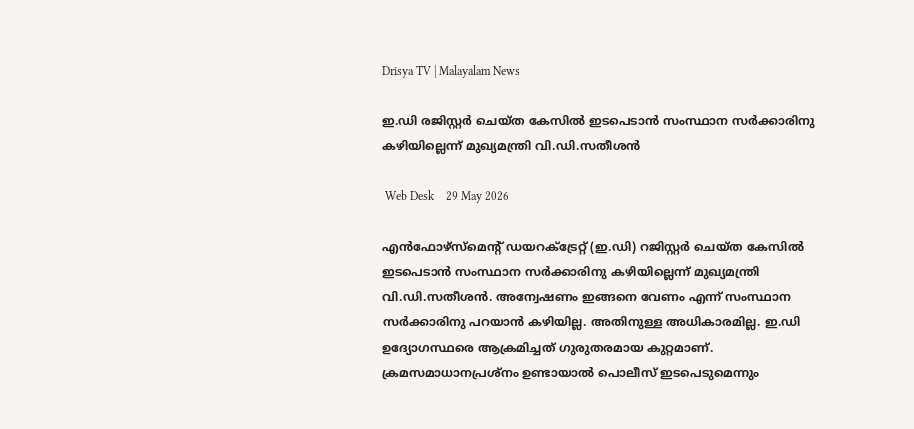Drisya TV | Malayalam News

ഇ.ഡി രജിസ്റ്റർ ചെയ്ത കേസിൽ ഇടപെടാൻ സംസ്ഥാന സർക്കാരിനു കഴിയില്ലെന്ന് മുഖ്യമന്ത്രി വി.ഡി.സതീശൻ

 Web Desk    29 May 2026

എൻഫോഴ്സ്മെന്റ് ഡയറക്ട്രേറ്റ് (ഇ.ഡി) റജിസ്റ്റർ ചെയ്ത കേസിൽ ഇടപെടാൻ സംസ്ഥാന സർക്കാരിനു കഴിയില്ലെന്ന് മുഖ്യമന്ത്രി വി.ഡി.സതീശൻ. അന്വേഷണം ഇങ്ങനെ വേണം എന്ന് സംസ്ഥാന സർക്കാരിനു പറയാൻ കഴിയില്ല. അതിനുള്ള അധികാരമില്ല. ഇ.ഡി ഉദ്യോഗസ്ഥരെ ആക്രമിച്ചത് ഗുരുതരമായ കുറ്റമാണ്. ക്രമസമാധാനപ്രശ്നം ഉണ്ടായാൽ പൊലീസ് ഇടപെടുമെന്നും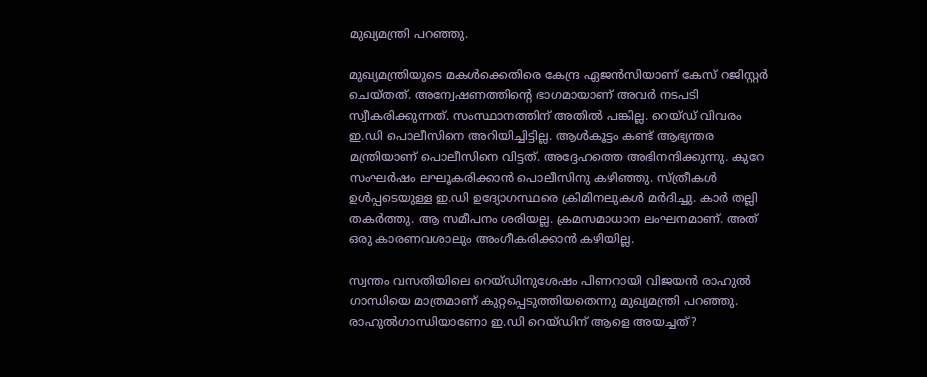മുഖ്യമന്ത്രി പറഞ്ഞു.

മുഖ്യമന്ത്രിയുടെ മകൾക്കെതിരെ കേന്ദ്ര ഏജൻസിയാണ് കേസ് റജിസ്റ്റർ ചെയ്തത്. അന്വേഷണത്തിന്റെ ഭാഗമായാണ് അവർ നടപടി സ്വീകരിക്കുന്നത്. സംസ്ഥാനത്തിന് അതിൽ പങ്കില്ല. റെയ്ഡ് വിവരം ഇ.ഡി പൊലീസിനെ അറിയിച്ചിട്ടില്ല. ആൾകൂട്ടം കണ്ട് ആഭ്യന്തര മന്ത്രിയാണ് പൊലീസിനെ വിട്ടത്. അദ്ദേഹത്തെ അഭിനന്ദിക്കുന്നു. കുറേ സംഘർഷം ലഘൂകരിക്കാൻ പൊലീസിനു കഴിഞ്ഞു. സ്ത്രീകൾ ഉൾപ്പടെയുള്ള ഇ.ഡി ഉദ്യോഗസ്ഥരെ ക്രിമിനലുകൾ മർദിച്ചു. കാർ തല്ലി തകർത്തു. ആ സമീപനം ശരിയല്ല. ക്രമസമാധാന ലംഘനമാണ്. അത് ഒരു കാരണവശാലും അംഗീകരിക്കാൻ കഴിയില്ല.

സ്വന്തം വസതിയിലെ റെയ്ഡിനുശേഷം പിണറായി വിജയൻ രാഹുൽ ഗാന്ധിയെ മാത്രമാണ് കുറ്റപ്പെടുത്തിയതെന്നു മുഖ്യമന്ത്രി പറഞ്ഞു. രാഹുൽഗാന്ധിയാണോ ഇ.ഡി റെയ്ഡിന് ആളെ അയച്ചത്?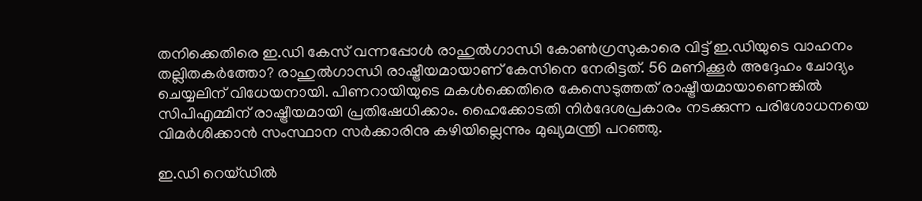തനിക്കെതിരെ ഇ.ഡി കേസ് വന്നപ്പോൾ രാഹുൽഗാന്ധി കോൺഗ്രസുകാരെ വിട്ട് ഇ.ഡിയുടെ വാഹനം തല്ലിതകർത്തോ? രാഹുൽഗാന്ധി രാഷ്ട്രീയമായാണ് കേസിനെ നേരിട്ടത്. 56 മണിക്കൂർ അദ്ദേഹം ചോദ്യം ചെയ്യലിന് വിധേയനായി. പിണറായിയുടെ മകൾക്കെതിരെ കേസെടുത്തത് രാഷ്ട്രീയമായാണെങ്കിൽ സിപിഎമ്മിന് രാഷ്ട്രീയമായി പ്രതിഷേധിക്കാം. ഹൈക്കോടതി നിർദേശപ്രകാരം നടക്കുന്ന പരിശോധനയെ വിമർശിക്കാൻ സംസ്ഥാന സർക്കാരിനു കഴിയില്ലെന്നും മുഖ്യമന്ത്രി പറഞ്ഞു.

ഇ.ഡി റെയ്ഡിൽ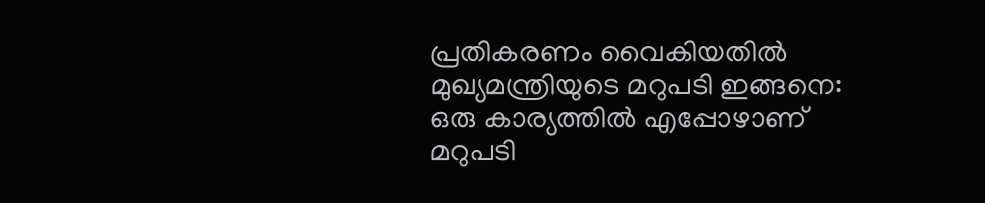പ്രതികരണം വൈകിയതിൽ മുഖ്യമന്ത്രിയുടെ മറുപടി ഇങ്ങനെ: ഒരു കാര്യത്തില്‍ എപ്പോഴാണ് മറുപടി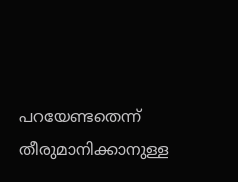പറയേണ്ടതെന്ന് തീരുമാനിക്കാനുള്ള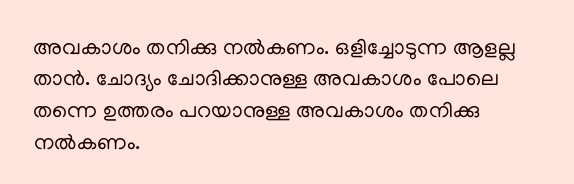അവകാശം തനിക്കു നല്‍കണം. ഒളിച്ചോടുന്ന ആളല്ല താൻ. ചോദ്യം ചോദിക്കാനുള്ള അവകാശം പോലെ തന്നെ ഉത്തരം പറയാനുള്ള അവകാശം തനിക്കു നല്‍കണം.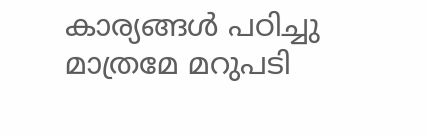കാര്യങ്ങള്‍ പഠിച്ചു മാത്രമേ മറുപടി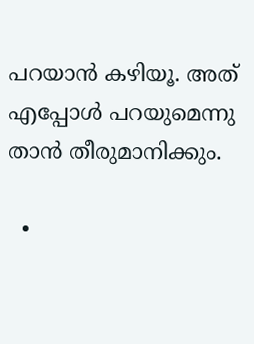പറയാന്‍ കഴിയൂ. അത് എപ്പോള്‍ പറയുമെന്നു താന്‍ തീരുമാനിക്കും.

  •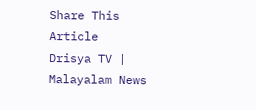Share This Article
Drisya TV | Malayalam News